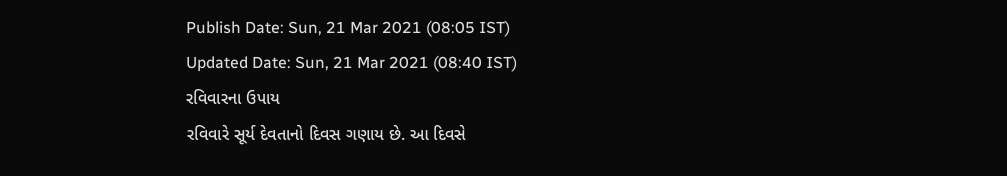Publish Date: Sun, 21 Mar 2021 (08:05 IST)
Updated Date: Sun, 21 Mar 2021 (08:40 IST)
રવિવારના ઉપાય
રવિવારે સૂર્ય દેવતાનો દિવસ ગણાય છે. આ દિવસે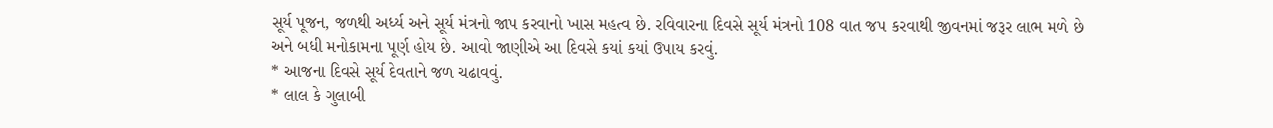સૂર્ય પૂજન, જળથી અર્ધ્ય અને સૂર્ય મંત્રનો જાપ કરવાનો ખાસ મહત્વ છે. રવિવારના દિવસે સૂર્ય મંત્રનો 108 વાત જપ કરવાથી જીવનમાં જરૂર લાભ મળે છે
અને બધી મનોકામના પૂર્ણ હોય છે. આવો જાણીએ આ દિવસે કયાં કયાં ઉપાય કરવું.
* આજના દિવસે સૂર્ય દેવતાને જળ ચઢાવવું.
* લાલ કે ગુલાબી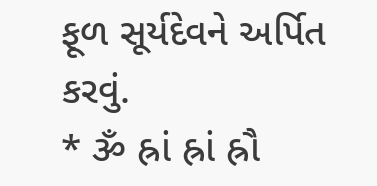ફૂળ સૂર્યદેવને અર્પિત કરવું.
* ૐ હ્રાં હ્રાં હ્રૌ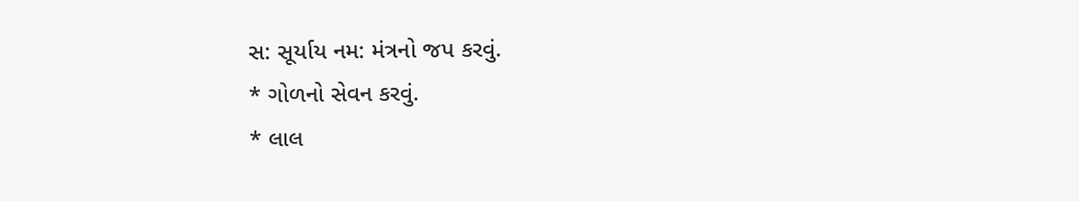સ: સૂર્યાય નમ: મંત્રનો જપ કરવું.
* ગોળનો સેવન કરવું.
* લાલ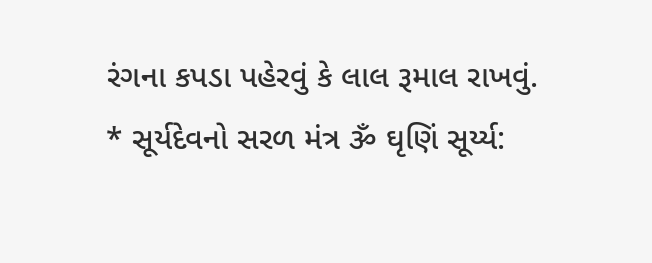રંગના કપડા પહેરવું કે લાલ રૂમાલ રાખવું.
* સૂર્યદેવનો સરળ મંત્ર ૐ ઘૃણિં સૂર્ય્ય: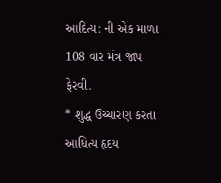આદિત્ય: ની એક માળા 108 વાર મંત્ર જાપ ફેરવી.
* શુદ્ધ ઉચ્ચારણ કરતા આધિત્ય હૃદય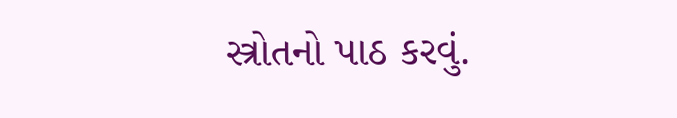સ્ત્રોતનો પાઠ કરવું.